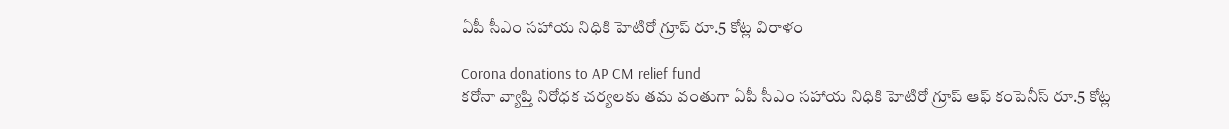ఏపీ సీఎం సహాయ నిధికి హెటిరో గ్రూప్ రూ.5 కోట్ల విరాళం

Corona donations to AP CM relief fund
కరోనా వ్యాప్తి నిరోధక చర్యలకు తమ వంతుగా ఏపీ సీఎం సహాయ నిధికి హెటిరో గ్రూప్ ఆఫ్ కంపెనీస్ రూ.5 కోట్ల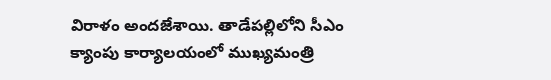విరాళం అందజేశాయి. తాడేపల్లిలోని సీఎం క్యాంపు కార్యాలయంలో ముఖ్యమంత్రి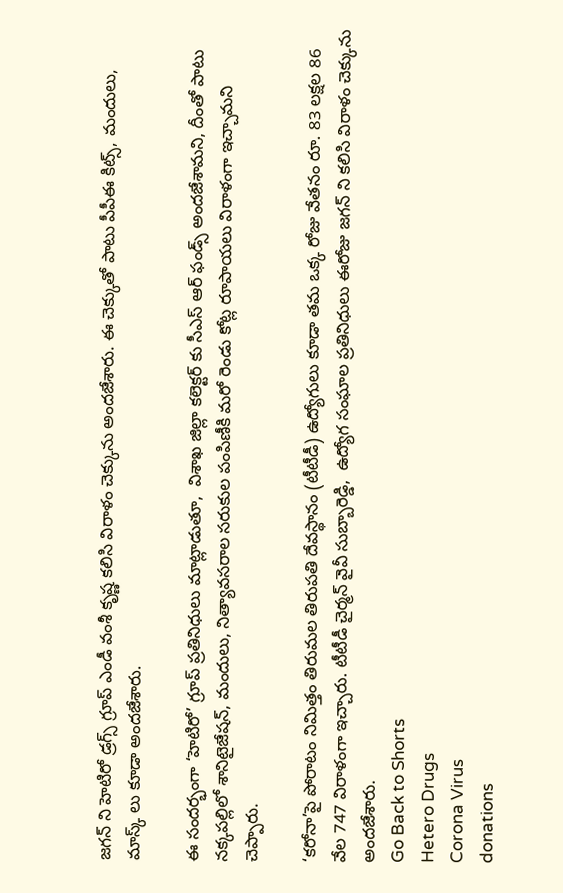జగన్ ని హెటిరో డ్రగ్స్ గ్రూప్ ఎండీ వంశీ కృష్ణ కలిసి విరాళం చెక్కును అందజేశారు. ఈ చెక్కుతో పాటు పీపీఈ కిట్స్, మందులు, మాస్క్ లు కూడా అందజేశారు.

ఈ సందర్భంగా ‘హెటిరో’ గ్రూప్ ప్రతినిధులు మాట్లాడుతూ,  విశాఖ జిల్లా కలెక్టర్ కు సీఎస్ ఆర్ ఫండ్స్ అందజేశామని, దీంతో పాటు నక్కపల్లిలో శానిటైజేషన్, మందులు, నిత్యావసరాల సరుకుల పంపిణీకి మరో రెండు కోట్ల రూపాయలు విరాళంగా ఇచ్చామని చెప్పారు.

‘కరోనా’పై పోరాటం నిమిత్తం తిరుమల తిరుపతి దేవస్థానం (టీటీడీ) ఉద్యోగులు కూడా తమ ఒక్క రోజు వేతనం రూ. 83 లక్షల 86 వేల 747 విరాళంగా ఇచ్చారు. టీటీడీ చైర్మన్ వైవీ సుబ్బారెడ్డి,  ఉద్యోగ సంఘాల ప్రతినిధులు ఈరోజు జగన్ ని కలిసి విరాళం చెక్కును అందజేశారు.
Go Back to Shorts
Hetero Drugs
Corona Virus
donations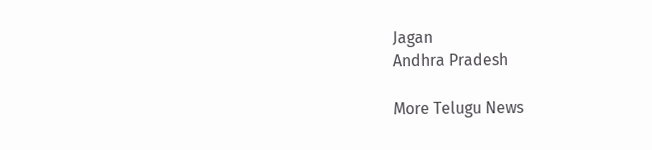Jagan
Andhra Pradesh

More Telugu News